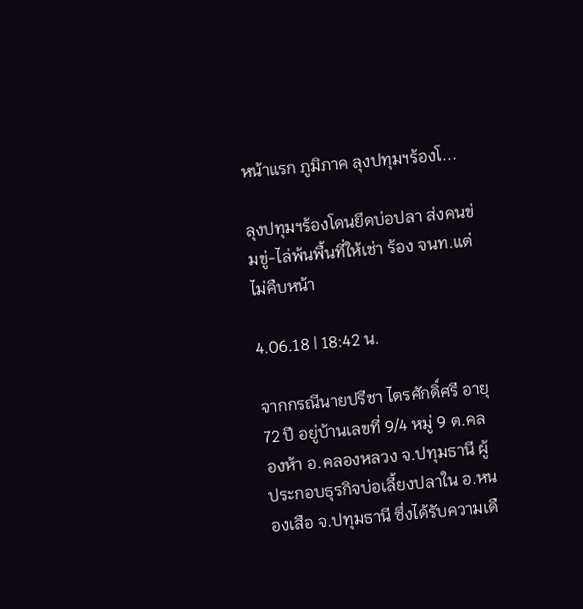หน้าแรก ภูมิภาค ลุงปทุมฯร้องโ...

ลุงปทุมฯร้องโดนยึดบ่อปลา ส่งคนข่มขู่-ไล่พ้นพื้นที่ให้เช่า ร้อง จนท.แต่ไม่คืบหน้า

4.06.18 | 18:42 น.

จากกรณีนายปรีชา ไตรศักดิ์ศรี อายุ 72 ปี อยู่บ้านเลขที่ 9/4 หมู่ 9 ต.คลองห้า อ.คลองหลวง จ.ปทุมธานี ผู้ประกอบธุรกิจบ่อเลี้ยงปลาใน อ.หนองเสือ จ.ปทุมธานี ซึ่งได้รับความเดื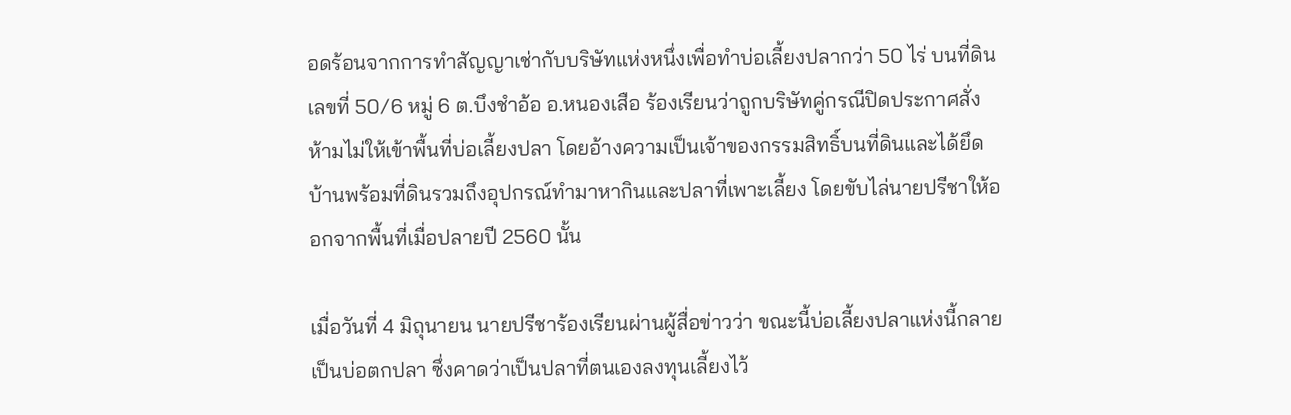อดร้อนจากการทำสัญญาเช่ากับบริษัทแห่งหนึ่งเพื่อทำบ่อเลี้ยงปลากว่า 50 ไร่ บนที่ดินเลขที่ 50/6 หมู่ 6 ต.บึงชำอ้อ อ.หนองเสือ ร้องเรียนว่าถูกบริษัทคู่กรณีปิดประกาศสั่งห้ามไม่ให้เข้าพื้นที่บ่อเลี้ยงปลา โดยอ้างความเป็นเจ้าของกรรมสิทธิ์บนที่ดินและได้ยึดบ้านพร้อมที่ดินรวมถึงอุปกรณ์ทำมาหากินและปลาที่เพาะเลี้ยง โดยขับไล่นายปรีชาให้ออกจากพื้นที่เมื่อปลายปี 2560 นั้น

เมื่อวันที่ 4 มิถุนายน นายปรีชาร้องเรียนผ่านผู้สื่อข่าวว่า ขณะนี้บ่อเลี้ยงปลาแห่งนี้กลายเป็นบ่อตกปลา ซึ่งคาดว่าเป็นปลาที่ตนเองลงทุนเลี้ยงไว้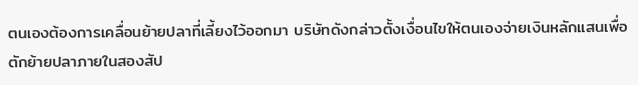ตนเองต้องการเคลื่อนย้ายปลาที่เลี้ยงไว้ออกมา บริษัทดังกล่าวตั้งเงื่อนไขให้ตนเองจ่ายเงินหลักแสนเพื่อตักย้ายปลาภายในสองสัป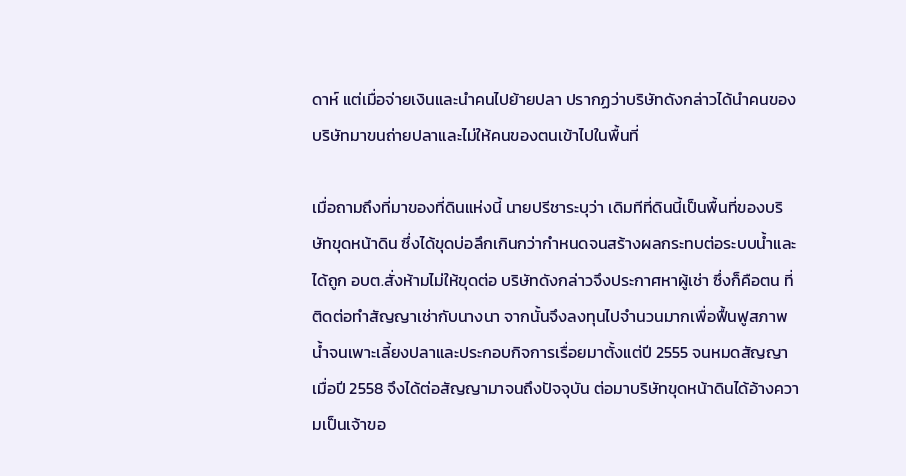ดาห์ แต่เมื่อจ่ายเงินและนำคนไปย้ายปลา ปรากฏว่าบริษัทดังกล่าวได้นำคนของบริษัทมาขนถ่ายปลาและไม่ให้คนของตนเข้าไปในพื้นที่

เมื่อถามถึงที่มาของที่ดินแห่งนี้ นายปรีชาระบุว่า เดิมทีที่ดินนี้เป็นพื้นที่ของบริษัทขุดหน้าดิน ซึ่งได้ขุดบ่อลึกเกินกว่ากำหนดจนสร้างผลกระทบต่อระบบน้ำและได้ถูก อบต.สั่งห้ามไม่ให้ขุดต่อ บริษัทดังกล่าวจึงประกาศหาผู้เช่า ซึ่งก็คือตน ที่ติดต่อทำสัญญาเช่ากับนางนา จากนั้นจึงลงทุนไปจำนวนมากเพื่อฟื้นฟูสภาพน้ำจนเพาะเลี้ยงปลาและประกอบกิจการเรื่อยมาตั้งแต่ปี 2555 จนหมดสัญญาเมื่อปี 2558 จึงได้ต่อสัญญามาจนถึงปัจจุบัน ต่อมาบริษัทขุดหน้าดินได้อ้างความเป็นเจ้าขอ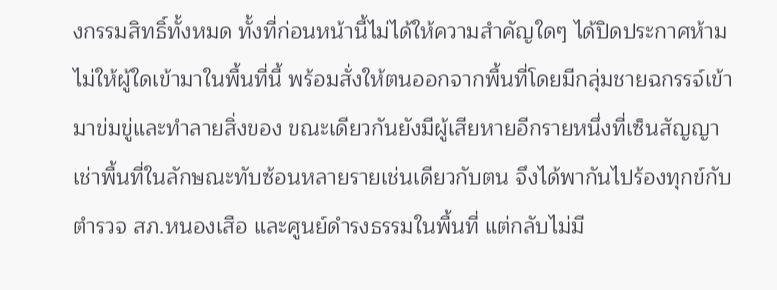งกรรมสิทธิ์ทั้งหมด ทั้งที่ก่อนหน้านี้ไม่ได้ให้ความสำคัญใดๆ ได้ปิดประกาศห้ามไม่ให้ผู้ใดเข้ามาในพื้นที่นี้ พร้อมสั่งให้ตนออกจากพื้นที่โดยมีกลุ่มชายฉกรรจ์เข้ามาข่มขู่และทำลายสิ่งของ ขณะเดียวกันยังมีผู้เสียหายอีกรายหนึ่งที่เซ็นสัญญาเช่าพื้นที่ในลักษณะทับซ้อนหลายรายเช่นเดียวกับตน จึงได้พากันไปร้องทุกข์กับตำรวจ สภ.หนองเสือ และศูนย์ดำรงธรรมในพื้นที่ แต่กลับไม่มี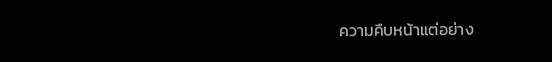ความคืบหน้าแต่อย่าง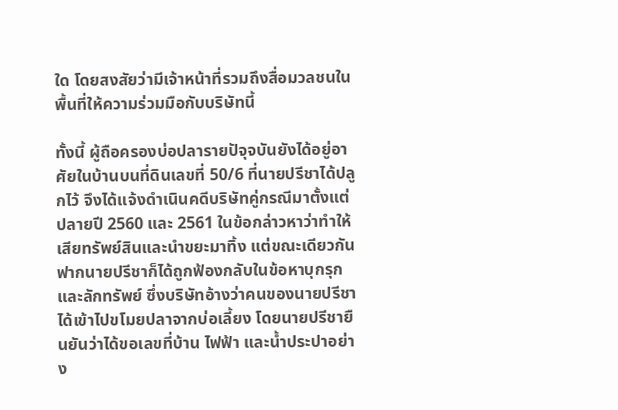ใด โดยสงสัยว่ามีเจ้าหน้าที่รวมถึงสื่อมวลชนในพื้นที่ให้ความร่วมมือกับบริษัทนี้

ทั้งนี้ ผู้ถือครองบ่อปลารายปัจุจบันยังได้อยู่อาศัยในบ้านบนที่ดินเลขที่ 50/6 ที่นายปรีชาได้ปลูกไว้ จึงได้แจ้งดำเนินคดีบริษัทคู่กรณีมาตั้งแต่ปลายปี 2560 และ 2561 ในข้อกล่าวหาว่าทำให้เสียทรัพย์สินและนำขยะมาทิ้ง แต่ขณะเดียวกันฟากนายปรีชาก็ได้ถูกฟ้องกลับในข้อหาบุกรุกและลักทรัพย์ ซึ่งบริษัทอ้างว่าคนของนายปรีชาได้เข้าไปขโมยปลาจากบ่อเลี้ยง โดยนายปรีชายืนยันว่าได้ขอเลขที่บ้าน ไฟฟ้า และน้ำประปาอย่าง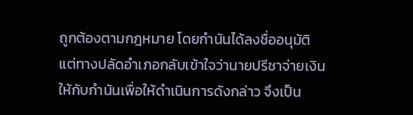ถูกต้องตามกฎหมาย โดยกำนันได้ลงชื่ออนุมัติแต่ทางปลัดอำเภอกลับเข้าใจว่านายปรีชาจ่ายเงินให้กับกำนันเพื่อให้ดำเนินการดังกล่าว จึงเป็น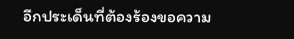อีกประเด็นที่ต้องร้องขอความ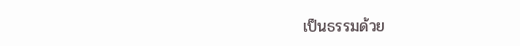เป็นธรรมด้วย